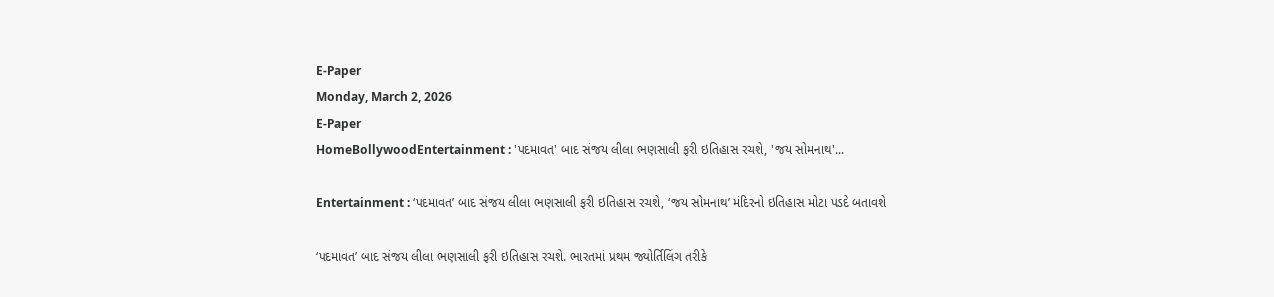E-Paper
Monday, March 2, 2026
E-Paper
HomeBollywoodEntertainment : 'પદમાવત' બાદ સંજય લીલા ભણસાલી ફરી ઇતિહાસ રચશે, 'જય સોમનાથ'...

Entertainment : ‘પદમાવત’ બાદ સંજય લીલા ભણસાલી ફરી ઇતિહાસ રચશે, ‘જય સોમનાથ’ મંદિરનો ઇતિહાસ મોટા પડદે બતાવશે

‘પદમાવત’ બાદ સંજય લીલા ભણસાલી ફરી ઇતિહાસ રચશે. ભારતમાં પ્રથમ જ્યોર્તિલિંગ તરીકે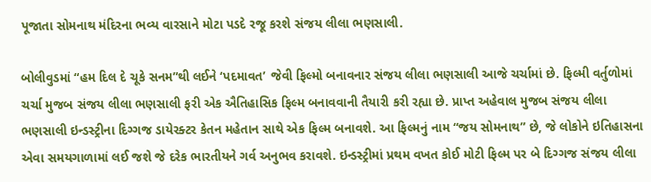પૂજાતા સોમનાથ મંદિરના ભવ્ય વારસાને મોટા પડદે રજૂ કરશે સંજય લીલા ભણસાલી.

બોલીવુડમાં “હમ દિલ દે ચૂકે સનમ”થી લઈને ‘પદમાવત’ જેવી ફિલ્મો બનાવનાર સંજય લીલા ભણસાલી આજે ચર્ચામાં છે. ફિલ્મી વર્તુળોમાં ચર્ચા મુજબ સંજય લીલા ભણસાલી ફરી એક ઐતિહાસિક ફિલ્મ બનાવવાની તૈયારી કરી રહ્યા છે. પ્રાપ્ત અહેવાલ મુજબ સંજય લીલા ભણસાલી ઇન્ડસ્ટ્રીના દિગ્ગજ ડાયેરક્ટર કેતન મહેતાન સાથે એક ફિલ્મ બનાવશે. આ ફિલ્મનું નામ “જય સોમનાથ” છે, જે લોકોને ઇતિહાસના એવા સમયગાળામાં લઈ જશે જે દરેક ભારતીયને ગર્વ અનુભવ કરાવશે. ઇન્ડસ્ટ્રીમાં પ્રથમ વખત કોઈ મોટી ફિલ્મ પર બે દિગ્ગજ સંજય લીલા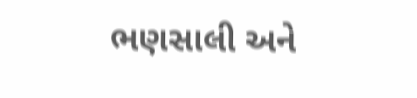ભણસાલી અને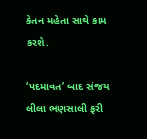કેતન મહેતા સાથે કામ કરશે.

‘પદમાવત’ બાદ સંજય લીલા ભણસાલી ફરી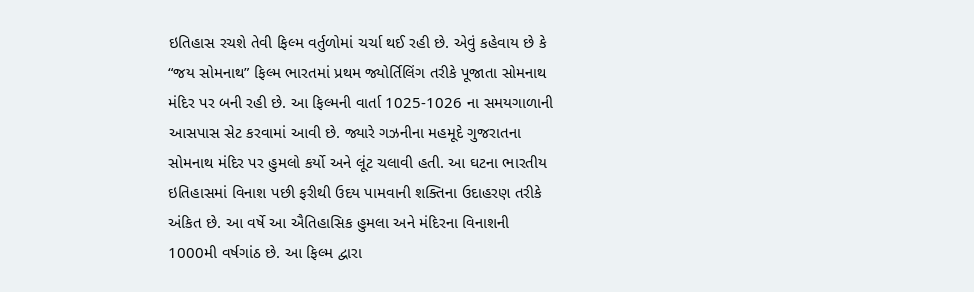ઇતિહાસ રચશે તેવી ફિલ્મ વર્તુળોમાં ચર્ચા થઈ રહી છે. એવું કહેવાય છે કે “જય સોમનાથ” ફિલ્મ ભારતમાં પ્રથમ જ્યોર્તિલિંગ તરીકે પૂજાતા સોમનાથ મંદિર પર બની રહી છે. આ ફિલ્મની વાર્તા 1025-1026 ના સમયગાળાની આસપાસ સેટ કરવામાં આવી છે. જ્યારે ગઝનીના મહમૂદે ગુજરાતના સોમનાથ મંદિર પર હુમલો કર્યો અને લૂંટ ચલાવી હતી. આ ઘટના ભારતીય ઇતિહાસમાં વિનાશ પછી ફરીથી ઉદય પામવાની શક્તિના ઉદાહરણ તરીકે અંકિત છે. આ વર્ષે આ ઐતિહાસિક હુમલા અને મંદિરના વિનાશની 1000મી વર્ષગાંઠ છે. આ ફિલ્મ દ્વારા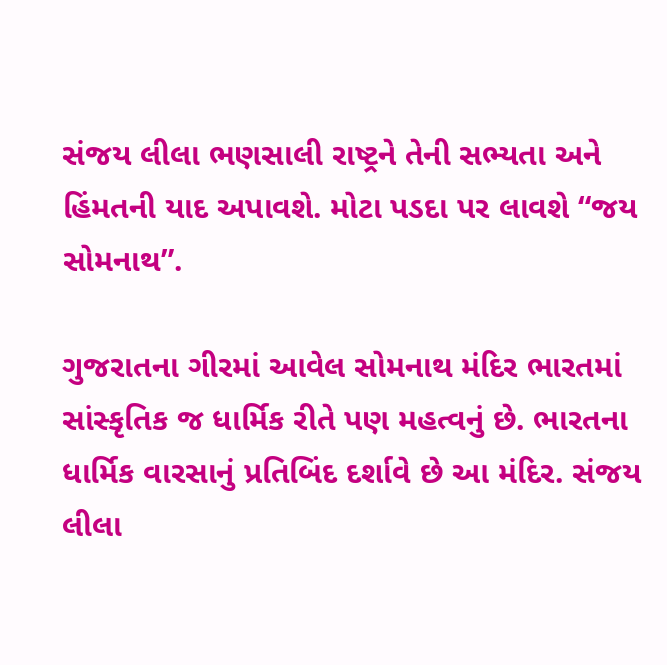સંજય લીલા ભણસાલી રાષ્ટ્રને તેની સભ્યતા અને હિંમતની યાદ અપાવશે. મોટા પડદા પર લાવશે “જય સોમનાથ”.

ગુજરાતના ગીરમાં આવેલ સોમનાથ મંદિર ભારતમાં સાંસ્કૃતિક જ ધાર્મિક રીતે પણ મહત્વનું છે. ભારતના ધાર્મિક વારસાનું પ્રતિબિંદ દર્શાવે છે આ મંદિર. સંજય લીલા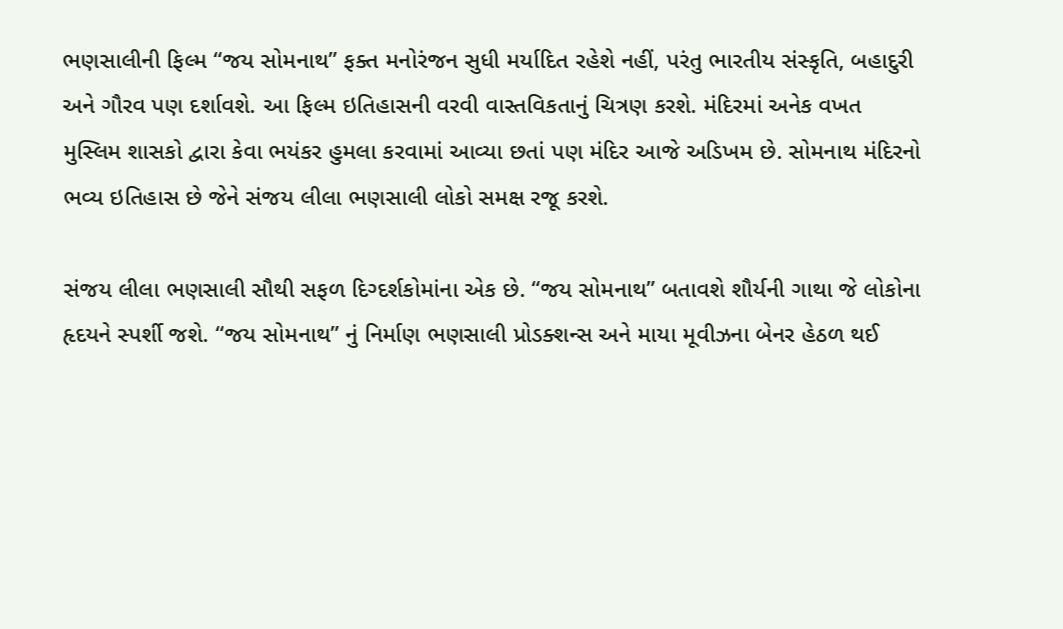ભણસાલીની ફિલ્મ “જય સોમનાથ” ફક્ત મનોરંજન સુધી મર્યાદિત રહેશે નહીં, પરંતુ ભારતીય સંસ્કૃતિ, બહાદુરી અને ગૌરવ પણ દર્શાવશે. આ ફિલ્મ ઇતિહાસની વરવી વાસ્તવિકતાનું ચિત્રણ કરશે. મંદિરમાં અનેક વખત મુસ્લિમ શાસકો દ્વારા કેવા ભયંકર હુમલા કરવામાં આવ્યા છતાં પણ મંદિર આજે અડિખમ છે. સોમનાથ મંદિરનો ભવ્ય ઇતિહાસ છે જેને સંજય લીલા ભણસાલી લોકો સમક્ષ રજૂ કરશે.

સંજય લીલા ભણસાલી સૌથી સફળ દિગ્દર્શકોમાંના એક છે. “જય સોમનાથ” બતાવશે શૌર્યની ગાથા જે લોકોના હૃદયને સ્પર્શી જશે. “જય સોમનાથ” નું નિર્માણ ભણસાલી પ્રોડક્શન્સ અને માયા મૂવીઝના બેનર હેઠળ થઈ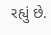રહ્યું છે.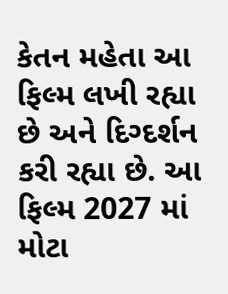કેતન મહેતા આ ફિલ્મ લખી રહ્યા છે અને દિગ્દર્શન કરી રહ્યા છે. આ ફિલ્મ 2027 માં મોટા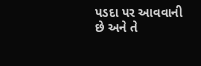પડદા પર આવવાની છે અને તે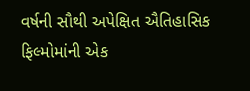વર્ષની સૌથી અપેક્ષિત ઐતિહાસિક ફિલ્મોમાંની એક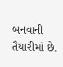બનવાની તૈયારીમાં છે.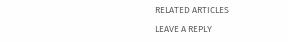RELATED ARTICLES

LEAVE A REPLY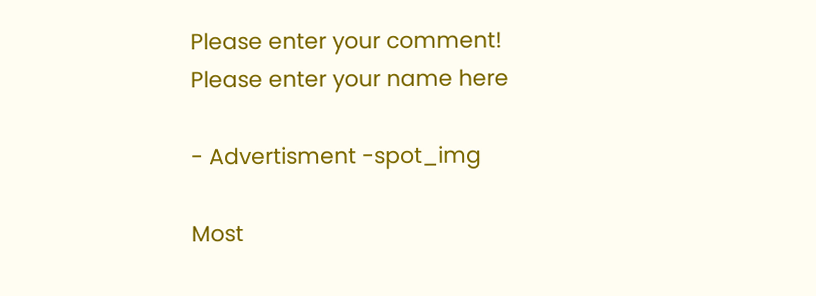Please enter your comment!
Please enter your name here

- Advertisment -spot_img

Most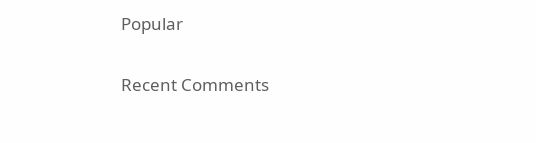Popular

Recent Comments